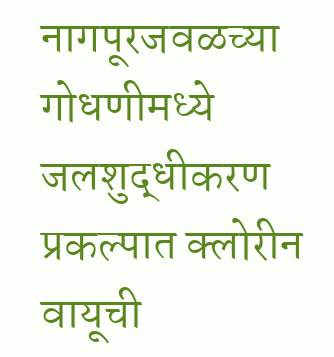नागपूरजवळच्या गोधणीमध्ये जलशुद्धीकरण प्रकल्पात क्लोरीन वायूची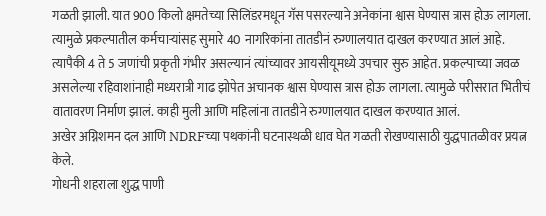गळती झाली. यात 900 किलो क्षमतेच्या सिलिंडरमधून गॅस पसरल्याने अनेकांना श्वास घेण्यास त्रास होऊ लागला. त्यामुळे प्रकल्पातील कर्मचाऱ्यांसह सुमारे 40 नागरिकांना तातडीनं रुग्णालयात दाखल करण्यात आलं आहे. त्यापैकी 4 ते 5 जणांची प्रकृती गंभीर असल्यानं त्यांच्यावर आयसीयूमध्ये उपचार सुरु आहेत. प्रकल्पाच्या जवळ असलेल्या रहिवाशांनाही मध्यरात्री गाढ झोपेत अचानक श्वास घेण्यास त्रास होऊ लागला. त्यामुळे परीसरात भितीचं वातावरण निर्माण झालं. काही मुली आणि महिलांना तातडीने रुग्णालयात दाखल करण्यात आलं.
अखेर अग्निशमन दल आणि NDRFच्या पथकांनी घटनास्थळी धाव घेत गळती रोखण्यासाठी युद्धपातळीवर प्रयत्न केले.
गोधनी शहराला शुद्ध पाणी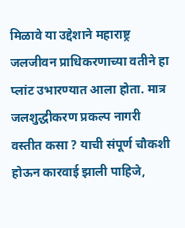मिळावे या उद्देशाने महाराष्ट्र जलजीवन प्राधिकरणाच्या वतीने हा प्लांट उभारण्यात आला होता. मात्र जलशुद्धीकरण प्रकल्प नागरी वस्तीत कसा ? याची संपूर्ण चौकशी होऊन कारवाई झाली पाहिजे,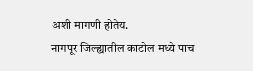अशी मागणी होतेय.
नागपूर जिल्ह्यातील काटोल मध्ये पाच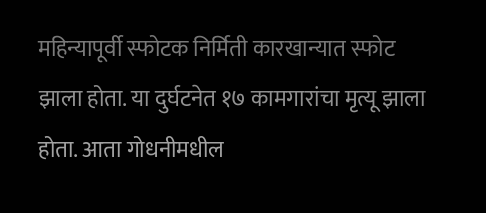महिन्यापूर्वी स्फोटक निर्मिती कारखान्यात स्फोट झाला होता. या दुर्घटनेत १७ कामगारांचा मृत्यू झाला होता. आता गोधनीमधील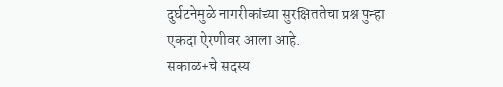दुर्घटनेमुळे नागरीकांच्या सुरक्षिततेचा प्रश्न पुन्हा एकदा ऐरणीवर आला आहे.
सकाळ+चे सदस्य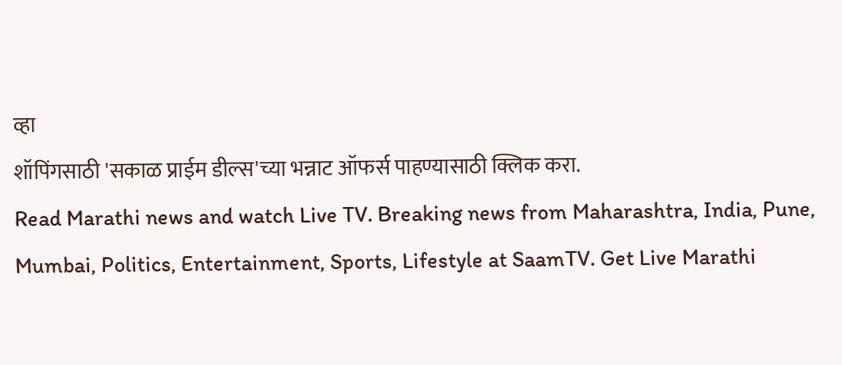व्हा
शॉपिंगसाठी 'सकाळ प्राईम डील्स'च्या भन्नाट ऑफर्स पाहण्यासाठी क्लिक करा.
Read Marathi news and watch Live TV. Breaking news from Maharashtra, India, Pune, Mumbai, Politics, Entertainment, Sports, Lifestyle at SaamTV. Get Live Marathi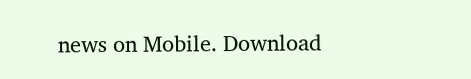news on Mobile. Download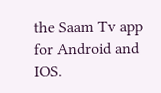the Saam Tv app for Android and IOS.